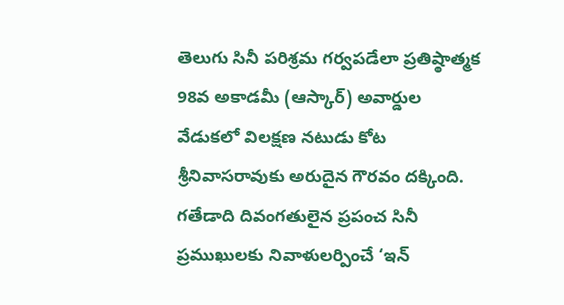తెలుగు సినీ పరిశ్రమ గర్వపడేలా ప్రతిష్ఠాత్మక 98వ అకాడమీ (ఆస్కార్) అవార్డుల వేడుకలో విలక్షణ నటుడు కోట శ్రీనివాసరావుకు అరుదైన గౌరవం దక్కింది. గతేడాది దివంగతులైన ప్రపంచ సినీ ప్రముఖులకు నివాళులర్పించే ‘ఇన్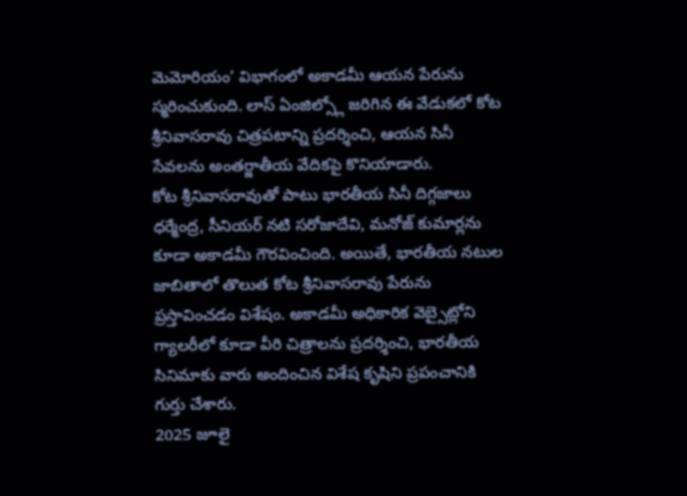మెమోరియం’ విభాగంలో అకాడమీ ఆయన పేరును స్మరించుకుంది. లాస్ ఏంజిల్స్లో జరిగిన ఈ వేడుకలో కోట శ్రీనివాసరావు చిత్రపటాన్ని ప్రదర్శించి, ఆయన సినీ సేవలను అంతర్జాతీయ వేదికపై కొనియాడారు.
కోట శ్రీనివాసరావుతో పాటు భారతీయ సినీ దిగ్గజాలు ధర్మేంద్ర, సీనియర్ నటి సరోజాదేవి, మనోజ్ కుమార్లను కూడా అకాడమీ గౌరవించింది. అయితే, భారతీయ నటుల జాబితాలో తొలుత కోట శ్రీనివాసరావు పేరును ప్రస్తావించడం విశేషం. అకాడమీ అధికారిక వెబ్సైట్లోని గ్యాలరీలో కూడా వీరి చిత్రాలను ప్రదర్శించి, భారతీయ సినిమాకు వారు అందించిన విశేష కృషిని ప్రపంచానికి గుర్తు చేశారు.
2025 జూలై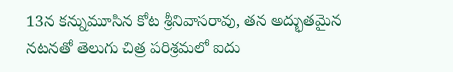13న కన్నుమూసిన కోట శ్రీనివాసరావు, తన అద్భుతమైన నటనతో తెలుగు చిత్ర పరిశ్రమలో ఐదు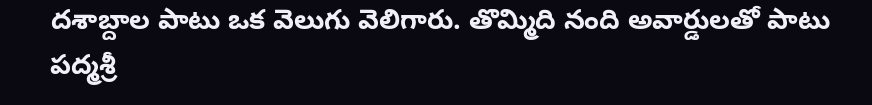దశాబ్దాల పాటు ఒక వెలుగు వెలిగారు. తొమ్మిది నంది అవార్డులతో పాటు పద్మశ్రీ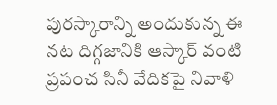పురస్కారాన్ని అందుకున్న ఈ నట దిగ్గజానికి ఆస్కార్ వంటి ప్రపంచ సినీ వేదికపై నివాళి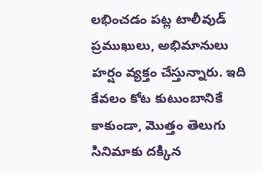లభించడం పట్ల టాలీవుడ్ ప్రముఖులు, అభిమానులు హర్షం వ్యక్తం చేస్తున్నారు. ఇది కేవలం కోట కుటుంబానికే కాకుండా, మొత్తం తెలుగు సినిమాకు దక్కిన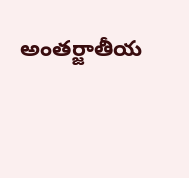అంతర్జాతీయ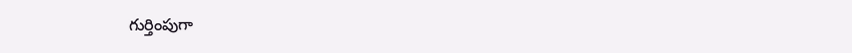గుర్తింపుగా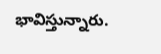భావిస్తున్నారు.